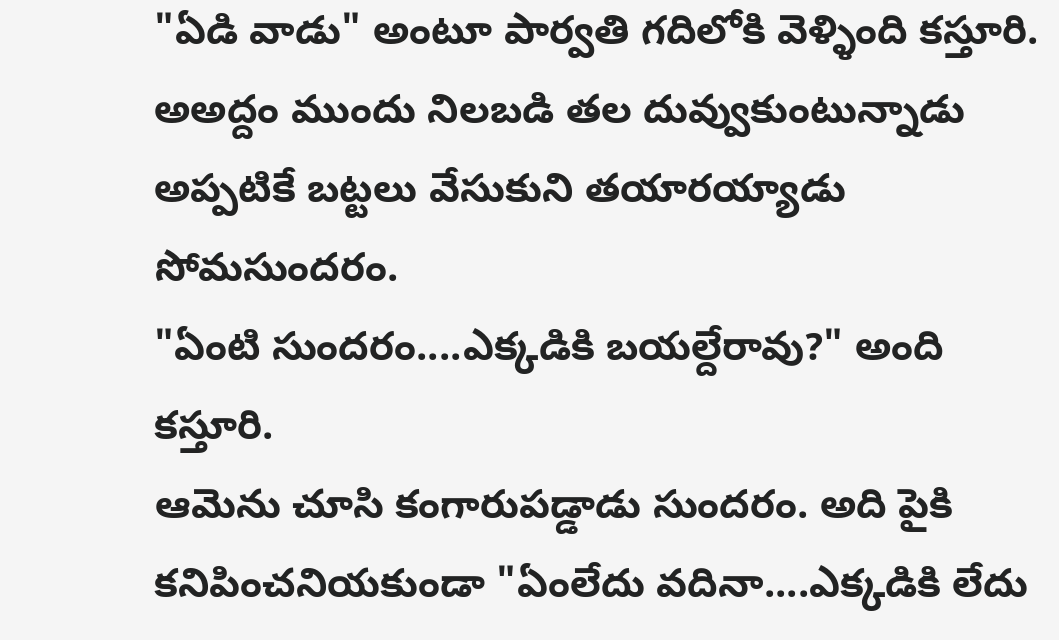"ఏడి వాడు" అంటూ పార్వతి గదిలోకి వెళ్ళింది కస్తూరి. అఅద్దం ముందు నిలబడి తల దువ్వుకుంటున్నాడు అప్పటికే బట్టలు వేసుకుని తయారయ్యాడు సోమసుందరం.
"ఏంటి సుందరం....ఎక్కడికి బయల్దేరావు?" అంది కస్తూరి.
ఆమెను చూసి కంగారుపడ్డాడు సుందరం. అది పైకి కనిపించనియకుండా "ఏంలేదు వదినా....ఎక్కడికి లేదు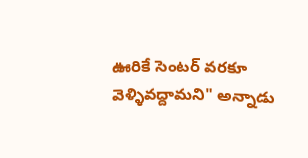ఊరికే సెంటర్ వరకూ వెళ్ళివద్దామని" అన్నాడు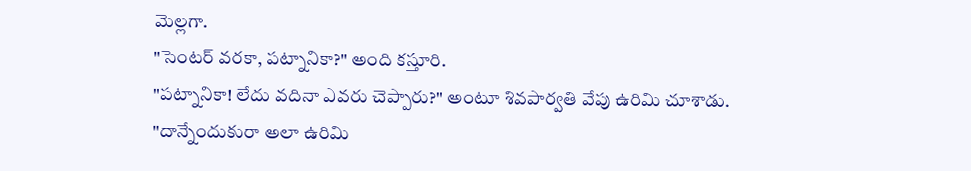మెల్లగా.
"సెంటర్ వరకా, పట్నానికా?" అంది కస్తూరి.
"పట్నానికా! లేదు వదినా ఎవరు చెప్పారు?" అంటూ శివపార్వతి వేపు ఉరిమి చూశాడు.
"దాన్నేందుకురా అలా ఉరిమి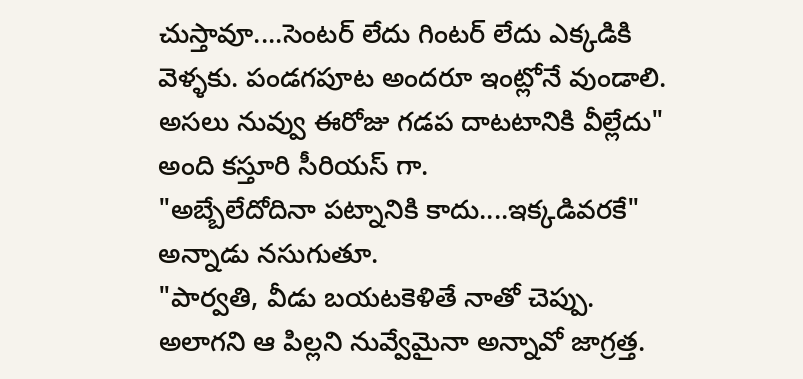చుస్తావూ....సెంటర్ లేదు గింటర్ లేదు ఎక్కడికి వెళ్ళకు. పండగపూట అందరూ ఇంట్లోనే వుండాలి. అసలు నువ్వు ఈరోజు గడప దాటటానికి వీల్లేదు" అంది కస్తూరి సీరియస్ గా.
"అబ్బేలేదోదినా పట్నానికి కాదు....ఇక్కడివరకే" అన్నాడు నసుగుతూ.
"పార్వతి, వీడు బయటకెళితే నాతో చెప్పు. అలాగని ఆ పిల్లని నువ్వేమైనా అన్నావో జాగ్రత్త.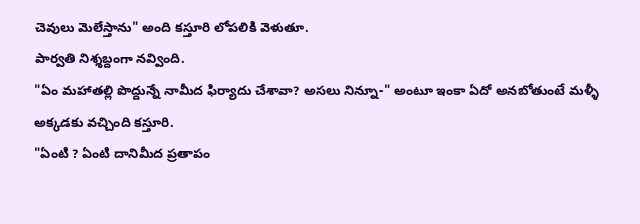చెవులు మెలేస్తాను" అంది కస్తూరి లోపలికి వెళుతూ.
పార్వతి నిశ్శబ్దంగా నవ్వింది.
"ఏం మహాతల్లి పొద్దున్నే నామీద ఫిర్యాదు చేశావా? అసలు నిన్నూ-" అంటూ ఇంకా ఏదో అనబోతుంటే మళ్ళీ అక్కడకు వచ్చింది కస్తూరి.
"ఏంటి ? ఏంటి దానిమీద ప్రతాపం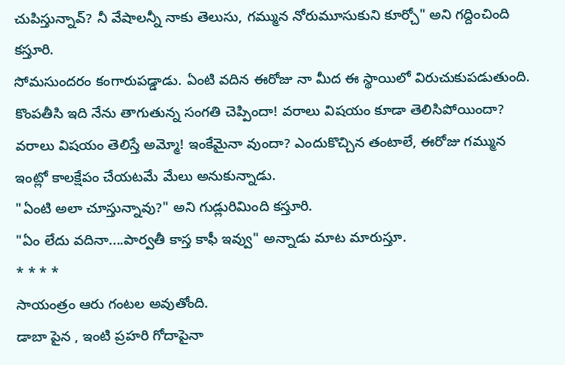చుపిస్తున్నావ్? నీ వేషాలన్నీ నాకు తెలుసు, గమ్మున నోరుమూసుకుని కూర్చో" అని గద్దించింది కస్తూరి.
సోమసుందరం కంగారుపడ్డాడు. ఏంటి వదిన ఈరోజు నా మీద ఈ స్థాయిలో విరుచుకుపడుతుంది. కొంపతీసి ఇది నేను తాగుతున్న సంగతి చెప్పిందా! వరాలు విషయం కూడా తెలిసిపోయిందా? వరాలు విషయం తెలిస్తే అమ్మో! ఇంకేమైనా వుందా? ఎందుకొచ్చిన తంటాలే, ఈరోజు గమ్మున ఇంట్లో కాలక్షేపం చేయటమే మేలు అనుకున్నాడు.
"ఏంటి అలా చూస్తున్నావు?" అని గుడ్లురిమింది కస్తూరి.
"ఏం లేదు వదినా....పార్వతీ కాస్త కాఫీ ఇవ్వు" అన్నాడు మాట మారుస్తూ.
* * * *
సాయంత్రం ఆరు గంటల అవుతోంది.
డాబా పైన , ఇంటి ప్రహరి గోదాపైనా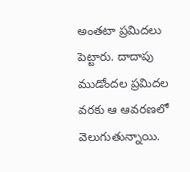అంతటా ప్రమిదలు పెట్టారు. దాదాపు ముడోందల ప్రమిదల వరకు ఆ ఆవరణలో వెలుగుతున్నాయి.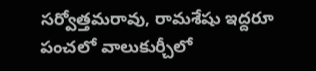సర్వోత్తమరావు, రామశేషు ఇద్దరూ పంచలో వాలుకుర్చీలో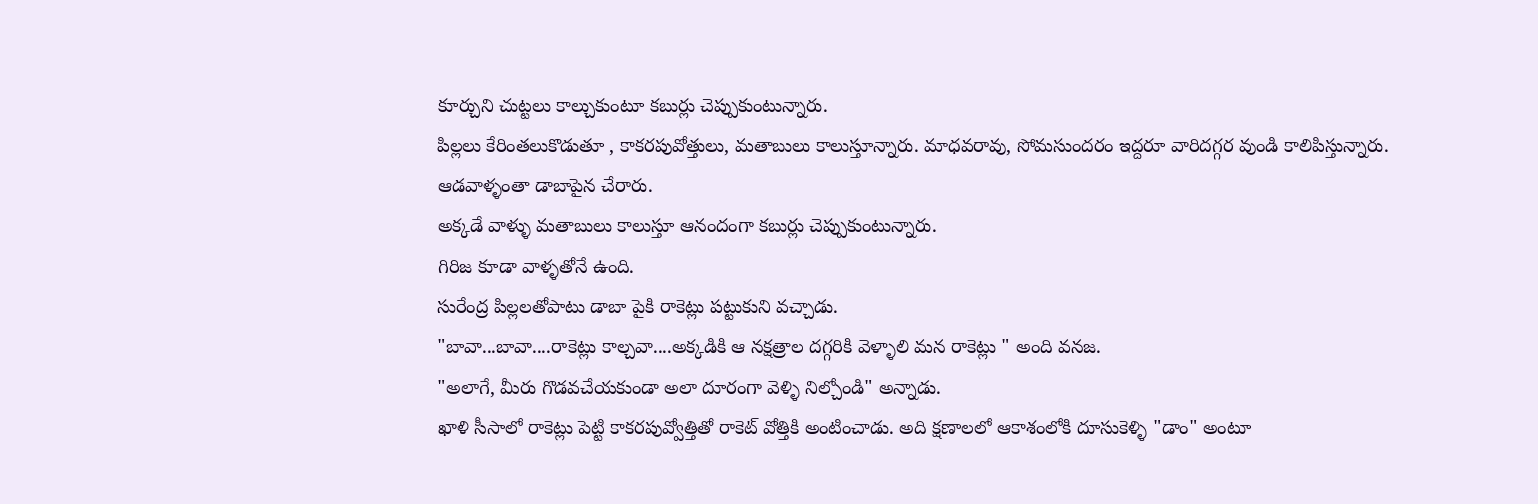కూర్చుని చుట్టలు కాల్చుకుంటూ కబుర్లు చెప్పుకుంటున్నారు.
పిల్లలు కేరింతలుకొడుతూ , కాకరపువోత్తులు, మతాబులు కాలుస్తూన్నారు. మాధవరావు, సోమసుందరం ఇద్దరూ వారిదగ్గర వుండి కాలిపిస్తున్నారు.
ఆడవాళ్ళంతా డాబాపైన చేరారు.
అక్కడే వాళ్ళు మతాబులు కాలుస్తూ ఆనందంగా కబుర్లు చెప్పుకుంటున్నారు.
గిరిజ కూడా వాళ్ళతోనే ఉంది.
సురేంద్ర పిల్లలతోపాటు డాబా పైకి రాకెట్లు పట్టుకుని వచ్చాడు.
"బావా...బావా....రాకెట్లు కాల్చవా....అక్కడికి ఆ నక్షత్రాల దగ్గరికి వెళ్ళాలి మన రాకెట్లు " అంది వనజ.
"అలాగే, మీరు గొడవచేయకుండా అలా దూరంగా వెళ్ళి నిల్చోండి" అన్నాడు.
ఖాళి సీసాలో రాకెట్లు పెట్టి కాకరపువ్వోత్తితో రాకెట్ వోత్తికి అంటించాడు. అది క్షణాలలో ఆకాశంలోకి దూసుకెళ్ళి "డాం" అంటూ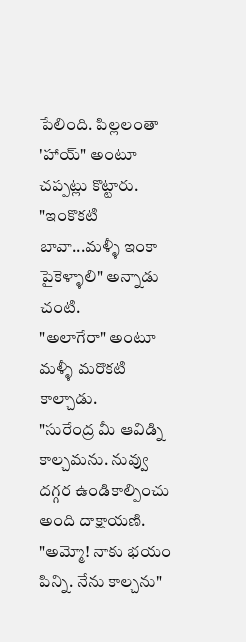పేలింది. పిల్లలంతా 'హాయ్" అంటూ చప్పట్లు కొట్టారు.
"ఇంకొకటి బావా...మళ్ళీ ఇంకా పైకెళ్ళాలి" అన్నాడు చంటి.
"అలాగేరా" అంటూ మళ్ళీ మరొకటి కాల్చాడు.
"సురేంద్ర మీ ఆవిడ్ని కాల్చమను. నువ్వు దగ్గర ఉండికాల్పించు అంది దాక్షాయణి.
"అమ్మో! నాకు భయం పిన్ని. నేను కాల్చను"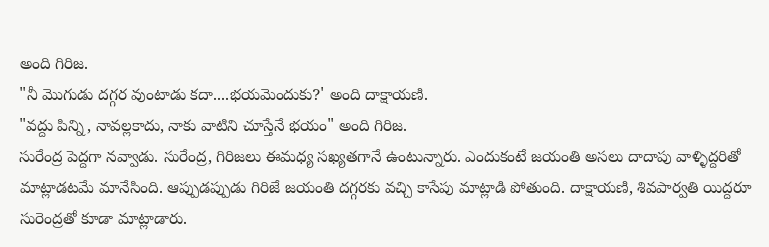అంది గిరిజ.
"నీ మొగుడు దగ్గర వుంటాడు కదా....భయమెందుకు?' అంది దాక్షాయణి.
"వద్దు పిన్ని, నావల్లకాదు, నాకు వాటిని చూస్తేనే భయం" అంది గిరిజ.
సురేంద్ర పెద్దగా నవ్వాడు. సురేంద్ర, గిరిజలు ఈమధ్య సఖ్యతగానే ఉంటున్నారు. ఎందుకంటే జయంతి అసలు దాదాపు వాళ్ళిద్దరితో మాట్లాడటమే మానేసింది. ఆప్పుడప్పుడు గిరిజే జయంతి దగ్గరకు వచ్చి కాసేపు మాట్లాడి పోతుంది. దాక్షాయణి, శివపార్వతి యిద్దరూ సురెంద్రతో కూడా మాట్లాడారు.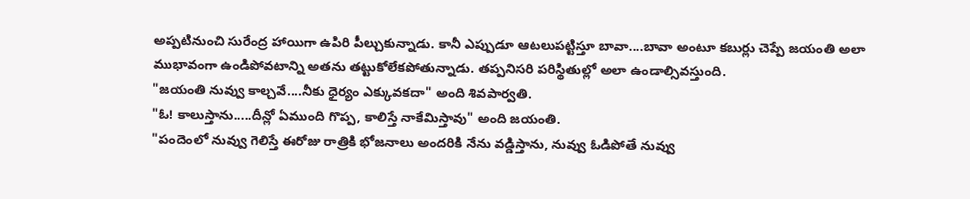అప్పటినుంచి సురేంద్ర హాయిగా ఉపిరి పీల్చుకున్నాడు. కానీ ఎప్పుడూ ఆటలుపట్టిస్తూ బావా....బావా అంటూ కబుర్లు చెప్పే జయంతి అలా ముభావంగా ఉండిపోవటాన్ని అతను తట్టుకోలేకపోతున్నాడు. తప్పనిసరి పరిస్థితుల్లో అలా ఉండాల్సివస్తుంది.
"జయంతి నువ్వు కాల్చవే....నీకు ధైర్యం ఎక్కువకదా" అంది శివపార్వతి.
"ఓ! కాలుస్తాను.....దీన్లో ఏముంది గొప్ప, కాలిస్తే నాకేమిస్తావు" అంది జయంతి.
"పందెంలో నువ్వు గెలిస్తే ఈరోజు రాత్రికి భోజనాలు అందరికి నేను వడ్డిస్తాను, నువ్వు ఓడిపోతే నువ్వు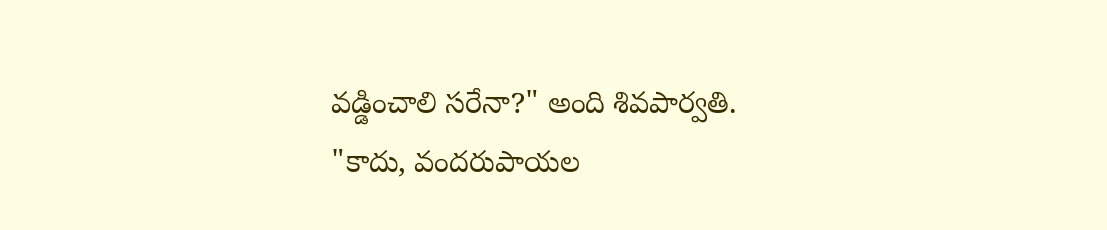వడ్డించాలి సరేనా?" అంది శివపార్వతి.
"కాదు, వందరుపాయల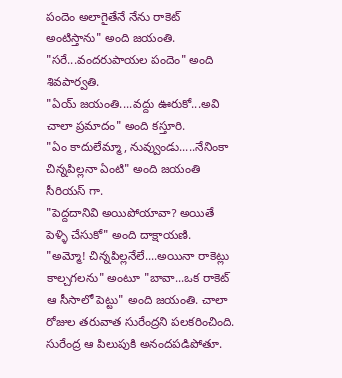పందెం అలాగైతేనే నేను రాకెట్ అంటిస్తాను" అంది జయంతి.
"సరే...వందరుపాయల పందెం" అంది శివపార్వతి.
"ఏయ్ జయంతి....వద్దు ఊరుకో...అవి చాలా ప్రమాదం" అంది కస్తూరి.
"ఏం కాదులేమ్మా, నువ్వుండు.....నేనింకా చిన్నపిల్లనా ఏంటి" అంది జయంతి సీరియస్ గా.
"పెద్దదానివి అయిపోయావా? అయితే పెళ్ళి చేసుకో" అంది దాక్షాయణి.
"అమ్మో! చిన్నపిల్లనేలే....అయినా రాకెట్లు కాల్చగలను" అంటూ "బావా...ఒక రాకెట్ ఆ సీసాలో పెట్టు" అంది జయంతి. చాలా రోజుల తరువాత సురేంద్రని పలకరించింది. సురేంద్ర ఆ పిలుపుకి అనందపడిపోతూ.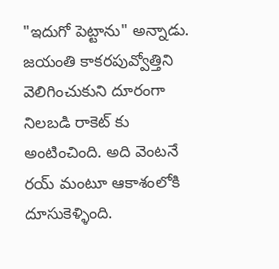"ఇదుగో పెట్టాను" అన్నాడు. జయంతి కాకరపువ్వోత్తిని వెలిగించుకుని దూరంగా నిలబడి రాకెట్ కు అంటించింది. అది వెంటనే రయ్ మంటూ ఆకాశంలోకి దూసుకెళ్ళింది.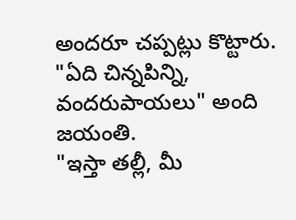అందరూ చప్పట్లు కొట్టారు.
"ఏది చిన్నపిన్ని, వందరుపాయలు" అంది జయంతి.
"ఇస్తా తల్లీ, మీ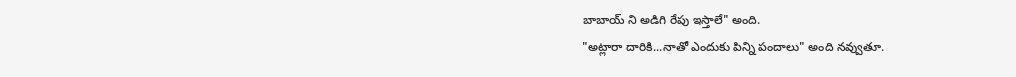బాబాయ్ ని అడిగి రేపు ఇస్తాలే" అంది.
"అట్లారా దారికి...నాతో ఎందుకు పిన్ని పందాలు" అంది నవ్వుతూ.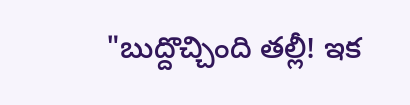"బుద్దొచ్చింది తల్లీ! ఇక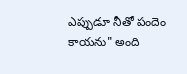ఎప్పుడూ నీతో పందెం కాయను" అంది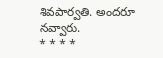శివపార్వతి. అందరూ నవ్వారు.
* * * *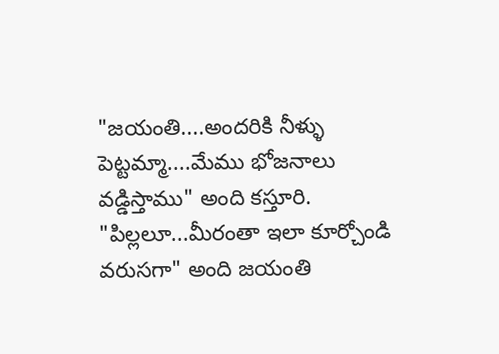"జయంతి....అందరికి నీళ్ళు పెట్టమ్మా....మేము భోజనాలు వడ్డిస్తాము" అంది కస్తూరి.
"పిల్లలూ...మీరంతా ఇలా కూర్చోండి వరుసగా" అంది జయంతి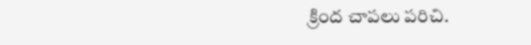క్రింద చాపలు పరిచి.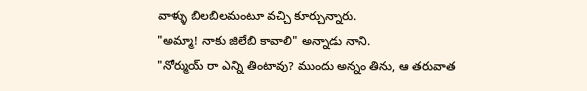వాళ్ళు బిలబిలమంటూ వచ్చి కూర్చున్నారు.
"అమ్మా! నాకు జిలేబి కావాలి" అన్నాడు నాని.
"నోర్ముయ్ రా ఎన్ని తింటావు? ముందు అన్నం తిను, ఆ తరువాత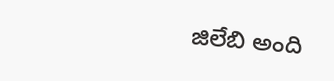జిలేబి అంది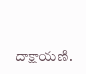దాక్షాయణి.